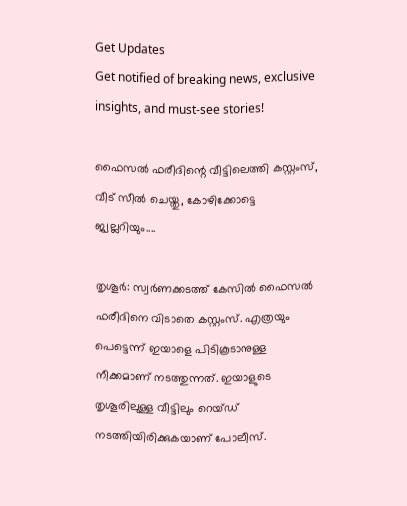Get Updates
Get notified of breaking news, exclusive insights, and must-see stories!

ഫൈസല്‍ ഫരീദിന്റെ വീട്ടിലെത്തി കസ്റ്റംസ്, വീട് സീല്‍ ചെയ്തു, കോഴിക്കോട്ടെ ജ്വല്ലറിയും....

തൃശൂര്‍: സ്വര്‍ണക്കടത്ത് കേസില്‍ ഫൈസല്‍ ഫരീദിനെ വിടാതെ കസ്റ്റംസ്. എത്രയും പെട്ടെന്ന് ഇയാളെ പിടികൂടാനുള്ള നീക്കമാണ് നടത്തുന്നത്. ഇയാളുടെ തൃശൂരിലുള്ള വീട്ടിലും റെയ്ഡ് നടത്തിയിരിക്കുകയാണ് പോലീസ്.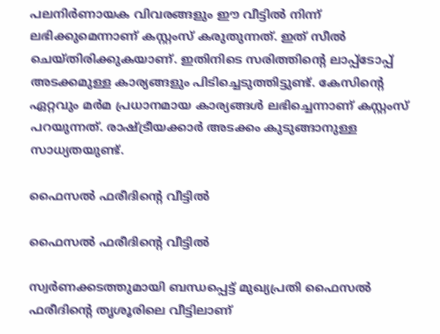പലനിര്‍ണായക വിവരങ്ങളും ഈ വീട്ടില്‍ നിന്ന് ലഭിക്കുമെന്നാണ് കസ്റ്റംസ് കരുതുന്നത്. ഇത് സീല്‍ ചെയ്തിരിക്കുകയാണ്. ഇതിനിടെ സരിത്തിന്റെ ലാപ്പ്‌ടോപ്പ് അടക്കമുള്ള കാര്യങ്ങളും പിടിച്ചെടുത്തിട്ടുണ്ട്. കേസിന്റെ ഏറ്റവും മര്‍മ പ്രധാനമായ കാര്യങ്ങള്‍ ലഭിച്ചെന്നാണ് കസ്റ്റംസ് പറയുന്നത്. രാഷ്ട്രീയക്കാര്‍ അടക്കം കുടുങ്ങാനുള്ള സാധ്യതയുണ്ട്.

ഫൈസല്‍ ഫരീദിന്റെ വീട്ടില്‍

ഫൈസല്‍ ഫരീദിന്റെ വീട്ടില്‍

സ്വര്‍ണക്കടത്തുമായി ബന്ധപ്പെട്ട് മുഖ്യപ്രതി ഫൈസല്‍ ഫരീദിന്റെ തൃശൂരിലെ വീട്ടിലാണ്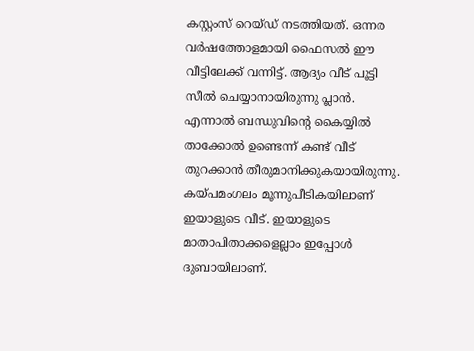കസ്റ്റംസ് റെയ്ഡ് നടത്തിയത്. ഒന്നര വര്‍ഷത്തോളമായി ഫൈസല്‍ ഈ വീട്ടിലേക്ക് വന്നിട്ട്. ആദ്യം വീട് പൂട്ടി സീല്‍ ചെയ്യാനായിരുന്നു പ്ലാന്‍. എന്നാല്‍ ബന്ധുവിന്റെ കൈയ്യില്‍ താക്കോല്‍ ഉണ്ടെന്ന് കണ്ട് വീട് തുറക്കാന്‍ തീരുമാനിക്കുകയായിരുന്നു. കയ്പമംഗലം മൂന്നുപീടികയിലാണ് ഇയാളുടെ വീട്. ഇയാളുടെ മാതാപിതാക്കളെല്ലാം ഇപ്പോള്‍ ദുബായിലാണ്.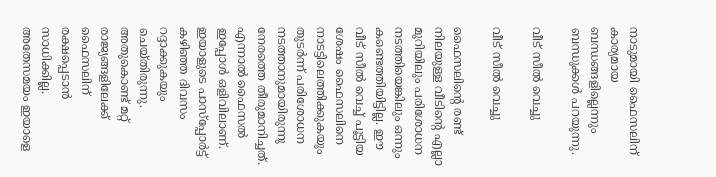നാടുമായി ഫൈസലിന് കാര്യമായ ബന്ധങ്ങളില്ലെന്നും ബന്ധുക്കള്‍ പറയുന്നു.

വീട് സീല്‍ വെച്ചു

വീട് സീല്‍ വെച്ചു

ഫൈസലിന്റെ രണ്ട് നിലയുള്ള വീടിന്റെ എല്ലാ മുറിയിലും പരിശോധന നടത്തിയെങ്കിലും ഒന്നും കണ്ടെത്തിയിട്ടില്ല. ഈ വീട് സീല്‍ വെച്ച് പൂട്ടിയ ശേഷം ഫൈസലിനെ നാടട്ടിലെത്തിക്കുകയും തുടര്‍ന്ന് പരിശോധന നടത്താനുമായിരുന്നു നേരത്തെ തീരുമാനിച്ചത്. എന്നാല്‍ ഫൈസല്‍ ഇപ്പോള്‍ ഒളിവിലാണ്. ഇയാളുടെ പാസ്‌പ്പോര്‍ട്ട് കഴിഞ്ഞ ദിവസം റദ്ദാക്കുകയും ചെയ്തിരുന്നു. അതുകൊണ്ട് മറ്റ് രാജ്യങ്ങളിലേക്ക് ഫൈസലിന് രക്ഷപ്പെടാന്‍ സാധിക്കില്ല. അതേസമയം ഇയാളെ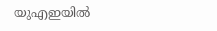യുഎഇയില്‍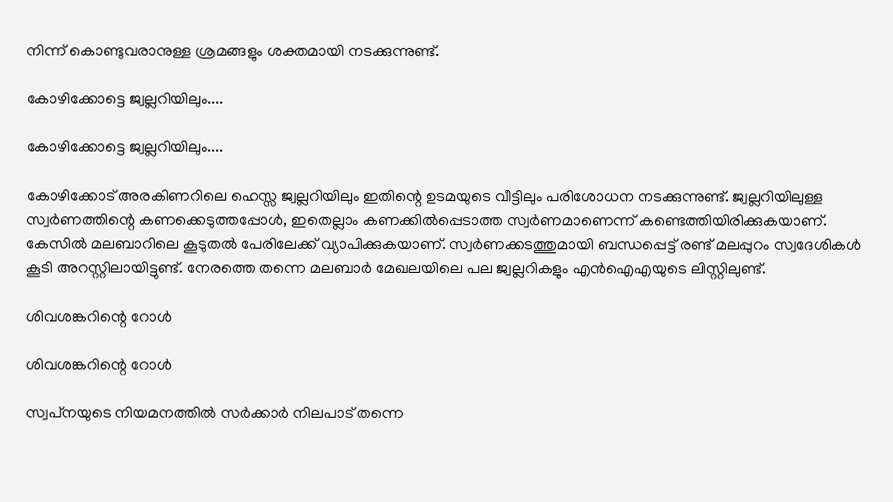നിന്ന് കൊണ്ടുവരാനുള്ള ശ്രമങ്ങളും ശക്തമായി നടക്കുന്നുണ്ട്.

കോഴിക്കോട്ടെ ജ്വല്ലറിയിലും....

കോഴിക്കോട്ടെ ജ്വല്ലറിയിലും....

കോഴിക്കോട് അരകിണറിലെ ഹെസ്സ ജ്വല്ലറിയിലും ഇതിന്റെ ഉടമയുടെ വീട്ടിലും പരിശോധന നടക്കുന്നുണ്ട്. ജ്വല്ലറിയിലുള്ള സ്വര്‍ണത്തിന്റെ കണക്കെടുത്തപ്പോള്‍, ഇതെല്ലാം കണക്കില്‍പ്പെടാത്ത സ്വര്‍ണമാണെന്ന് കണ്ടെത്തിയിരിക്കുകയാണ്. കേസില്‍ മലബാറിലെ കൂടുതല്‍ പേരിലേക്ക് വ്യാപിക്കുകയാണ്. സ്വര്‍ണക്കടത്തുമായി ബന്ധപ്പെട്ട് രണ്ട് മലപ്പുറം സ്വദേശികള്‍ കൂടി അറസ്റ്റിലായിട്ടുണ്ട്. നേരത്തെ തന്നെ മലബാര്‍ മേഖലയിലെ പല ജ്വല്ലറികളും എന്‍ഐഎയുടെ ലിസ്റ്റിലുണ്ട്.

ശിവശങ്കറിന്റെ റോള്‍

ശിവശങ്കറിന്റെ റോള്‍

സ്വപ്‌നയുടെ നിയമനത്തില്‍ സര്‍ക്കാര്‍ നിലപാട് തന്നെ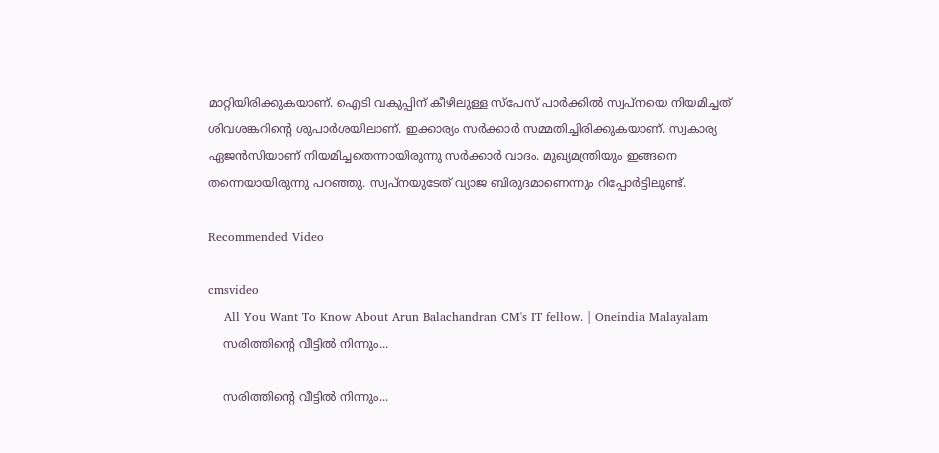മാറ്റിയിരിക്കുകയാണ്. ഐടി വകുപ്പിന് കീഴിലുള്ള സ്‌പേസ് പാര്‍ക്കില്‍ സ്വപ്‌നയെ നിയമിച്ചത് ശിവശങ്കറിന്റെ ശുപാര്‍ശയിലാണ്. ഇക്കാര്യം സര്‍ക്കാര്‍ സമ്മതിച്ചിരിക്കുകയാണ്. സ്വകാര്യ ഏജന്‍സിയാണ് നിയമിച്ചതെന്നായിരുന്നു സര്‍ക്കാര്‍ വാദം. മുഖ്യമന്ത്രിയും ഇങ്ങനെ തന്നെയായിരുന്നു പറഞ്ഞു. സ്വപ്‌നയുടേത് വ്യാജ ബിരുദമാണെന്നും റിപ്പോര്‍ട്ടിലുണ്ട്.

Recommended Video

cmsvideo
    All You Want To Know About Arun Balachandran CM's IT fellow. | Oneindia Malayalam
    സരിത്തിന്റെ വീട്ടില്‍ നിന്നും...

    സരിത്തിന്റെ വീട്ടില്‍ നിന്നും...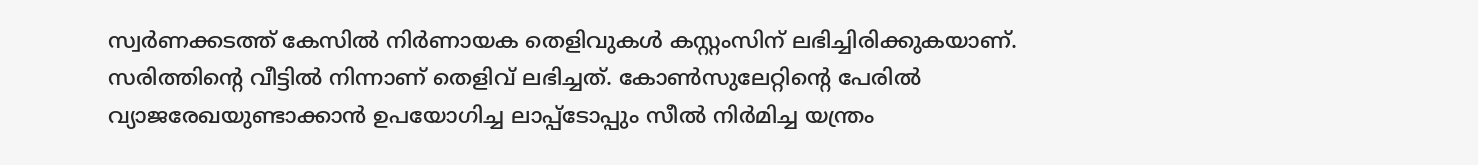സ്വര്‍ണക്കടത്ത് കേസില്‍ നിര്‍ണായക തെളിവുകള്‍ കസ്റ്റംസിന് ലഭിച്ചിരിക്കുകയാണ്. സരിത്തിന്റെ വീട്ടില്‍ നിന്നാണ് തെളിവ് ലഭിച്ചത്. കോണ്‍സുലേറ്റിന്റെ പേരില്‍ വ്യാജരേഖയുണ്ടാക്കാന്‍ ഉപയോഗിച്ച ലാപ്പ്‌ടോപ്പും സീല്‍ നിര്‍മിച്ച യന്ത്രം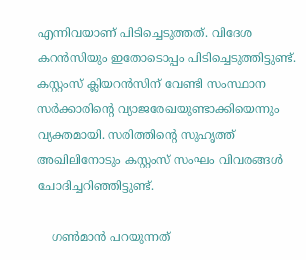എന്നിവയാണ് പിടിച്ചെടുത്തത്. വിദേശ കറന്‍സിയും ഇതോടൊപ്പം പിടിച്ചെടുത്തിട്ടുണ്ട്. കസ്റ്റംസ് ക്ലിയറന്‍സിന് വേണ്ടി സംസ്ഥാന സര്‍ക്കാരിന്റെ വ്യാജരേഖയുണ്ടാക്കിയെന്നും വ്യക്തമായി. സരിത്തിന്റെ സുഹൃത്ത് അഖിലിനോടും കസ്റ്റംസ് സംഘം വിവരങ്ങള്‍ ചോദിച്ചറിഞ്ഞിട്ടുണ്ട്.

    ഗണ്‍മാന്‍ പറയുന്നത്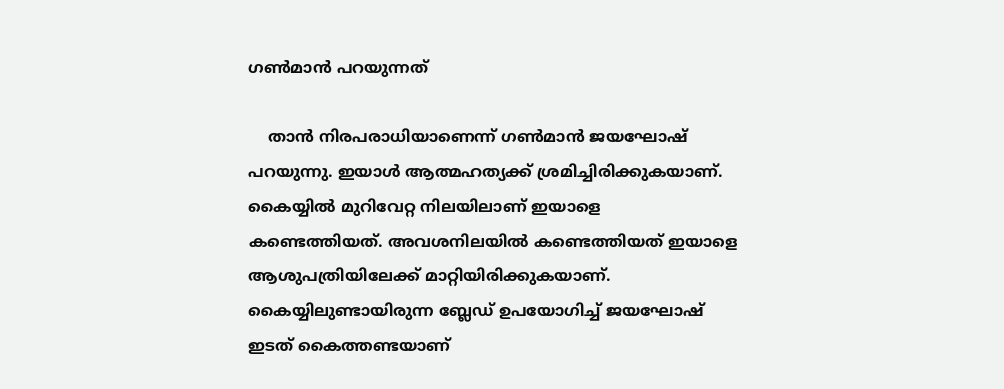ഗണ്‍മാന്‍ പറയുന്നത്

    താന്‍ നിരപരാധിയാണെന്ന് ഗണ്‍മാന്‍ ജയഘോഷ് പറയുന്നു. ഇയാള്‍ ആത്മഹത്യക്ക് ശ്രമിച്ചിരിക്കുകയാണ്. കൈയ്യില്‍ മുറിവേറ്റ നിലയിലാണ് ഇയാളെ കണ്ടെത്തിയത്. അവശനിലയില്‍ കണ്ടെത്തിയത് ഇയാളെ ആശുപത്രിയിലേക്ക് മാറ്റിയിരിക്കുകയാണ്. കൈയ്യിലുണ്ടായിരുന്ന ബ്ലേഡ് ഉപയോഗിച്ച് ജയഘോഷ് ഇടത് കൈത്തണ്ടയാണ്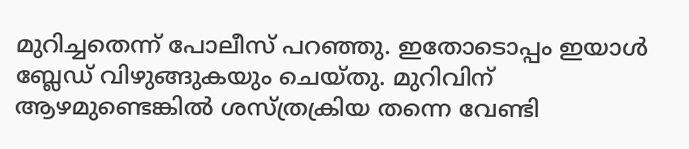മുറിച്ചതെന്ന് പോലീസ് പറഞ്ഞു. ഇതോടൊപ്പം ഇയാള്‍ ബ്ലേഡ് വിഴുങ്ങുകയും ചെയ്തു. മുറിവിന് ആഴമുണ്ടെങ്കില്‍ ശസ്ത്രക്രിയ തന്നെ വേണ്ടി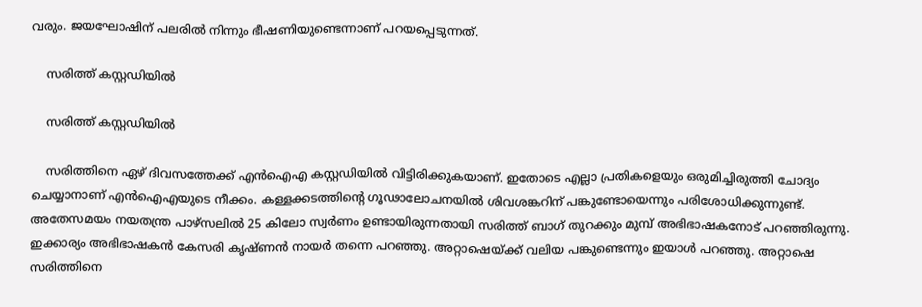വരും. ജയഘോഷിന് പലരില്‍ നിന്നും ഭീഷണിയുണ്ടെന്നാണ് പറയപ്പെടുന്നത്.

    സരിത്ത് കസ്റ്റഡിയില്‍

    സരിത്ത് കസ്റ്റഡിയില്‍

    സരിത്തിനെ ഏഴ് ദിവസത്തേക്ക് എന്‍ഐഎ കസ്റ്റഡിയില്‍ വിട്ടിരിക്കുകയാണ്. ഇതോടെ എല്ലാ പ്രതികളെയും ഒരുമിച്ചിരുത്തി ചോദ്യം ചെയ്യാനാണ് എന്‍ഐഎയുടെ നീക്കം. കള്ളക്കടത്തിന്റെ ഗൂഢാലോചനയില്‍ ശിവശങ്കറിന് പങ്കുണ്ടോയെന്നും പരിശോധിക്കുന്നുണ്ട്. അതേസമയം നയതന്ത്ര പാഴ്‌സലില്‍ 25 കിലോ സ്വര്‍ണം ഉണ്ടായിരുന്നതായി സരിത്ത് ബാഗ് തുറക്കും മുമ്പ് അഭിഭാഷകനോട് പറഞ്ഞിരുന്നു. ഇക്കാര്യം അഭിഭാഷകന്‍ കേസരി കൃഷ്ണന്‍ നായര്‍ തന്നെ പറഞ്ഞു. അറ്റാഷെയ്ക്ക് വലിയ പങ്കുണ്ടെന്നും ഇയാള്‍ പറഞ്ഞു. അറ്റാഷെ സരിത്തിനെ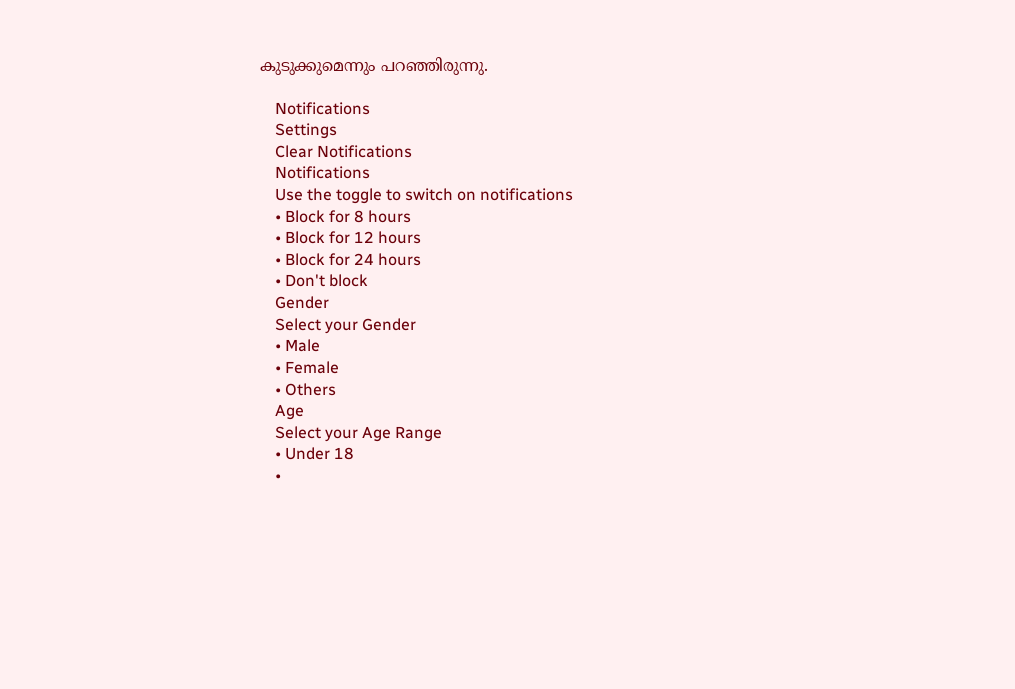കുടുക്കുമെന്നും പറഞ്ഞിരുന്നു.

    Notifications
    Settings
    Clear Notifications
    Notifications
    Use the toggle to switch on notifications
    • Block for 8 hours
    • Block for 12 hours
    • Block for 24 hours
    • Don't block
    Gender
    Select your Gender
    • Male
    • Female
    • Others
    Age
    Select your Age Range
    • Under 18
    •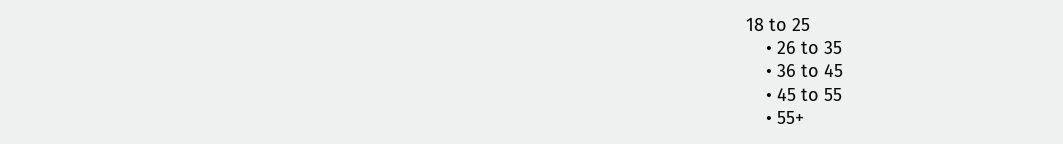18 to 25
    • 26 to 35
    • 36 to 45
    • 45 to 55
    • 55+